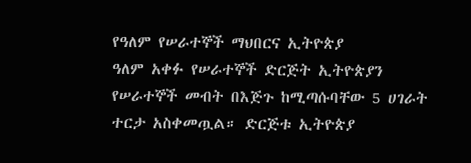የዓለም የሠራተኞች ማህበርና ኢትዮጵያ
ዓለም አቀፉ የሠራተኞች ድርጅት ኢትዮጵያን የሠራተኞች መብት በእጅጉ ከሚጣሱባቸው 5 ሀገራት ተርታ አስቀመጧል። ድርጅቱ ኢትዮጵያ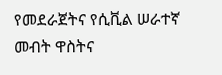የመደራጀትና የሲቪል ሠራተኛ መብት ዋስትና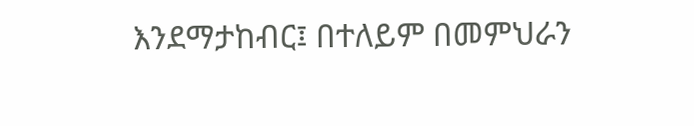እንደማታከብር፤ በተለይም በመምህራን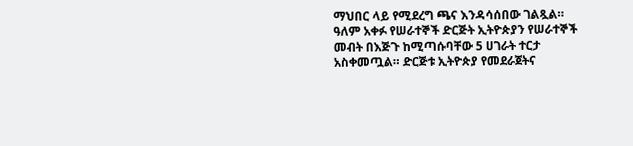ማህበር ላይ የሚደረግ ጫና እንዳሳሰበው ገልጿል።
ዓለም አቀፉ የሠራተኞች ድርጅት ኢትዮጵያን የሠራተኞች መብት በእጅጉ ከሚጣሱባቸው 5 ሀገራት ተርታ አስቀመጧል። ድርጅቱ ኢትዮጵያ የመደራጀትና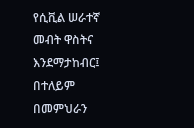የሲቪል ሠራተኛ መብት ዋስትና እንደማታከብር፤ በተለይም በመምህራን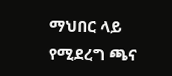ማህበር ላይ የሚደረግ ጫና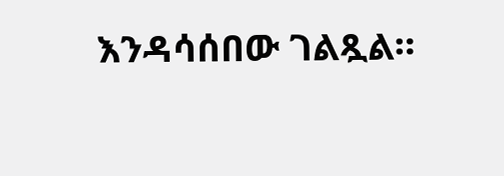እንዳሳሰበው ገልጿል።